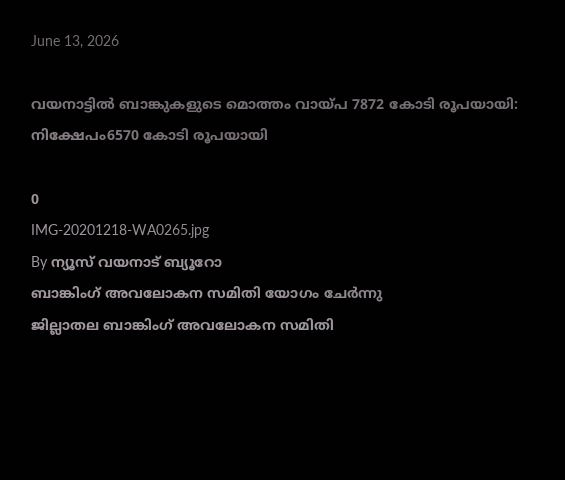June 13, 2026

വയനാട്ടിൽ ബാങ്കുകളുടെ മൊത്തം വായ്പ 7872 കോടി രൂപയായി: നിക്ഷേപം6570 കോടി രൂപയായി

0
IMG-20201218-WA0265.jpg
By ന്യൂസ് വയനാട് ബ്യൂറോ
ബാങ്കിംഗ് അവലോകന സമിതി യോഗം ചേര്‍ന്നു
ജില്ലാതല ബാങ്കിംഗ് അവലോകന സമിതി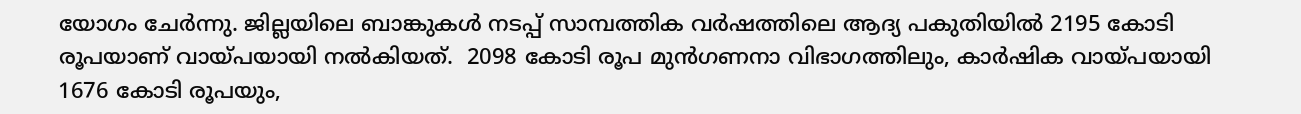യോഗം ചേര്‍ന്നു. ജില്ലയിലെ ബാങ്കുകള്‍ നടപ്പ് സാമ്പത്തിക വര്‍ഷത്തിലെ ആദ്യ പകുതിയില്‍ 2195 കോടി രൂപയാണ് വായ്പയായി നല്‍കിയത്.  2098 കോടി രൂപ മുന്‍ഗണനാ വിഭാഗത്തിലും, കാര്‍ഷിക വായ്പയായി 1676 കോടി രൂപയും,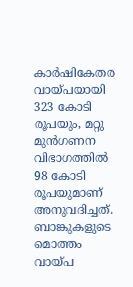കാര്‍ഷികേതര വായ്പയായി 323 കോടി രൂപയും, മറ്റു മുന്‍ഗണന വിഭാഗത്തില്‍ 98 കോടി രൂപയുമാണ് അനുവദിച്ചത്.
ബാങ്കുകളുടെ മൊത്തം വായ്പ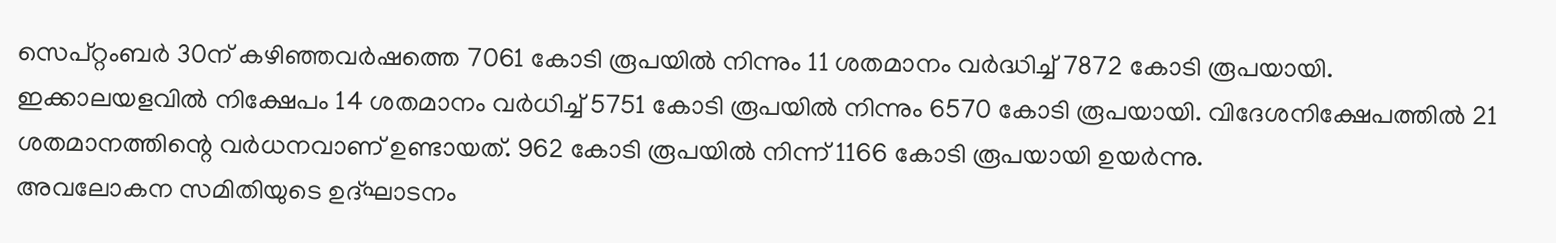സെപ്റ്റംബര്‍ 30ന് കഴിഞ്ഞവര്‍ഷത്തെ 7061 കോടി രൂപയില്‍ നിന്നും 11 ശതമാനം വര്‍ദ്ധിച്ച് 7872 കോടി രൂപയായി. ഇക്കാലയളവില്‍ നിക്ഷേപം 14 ശതമാനം വര്‍ധിച്ച് 5751 കോടി രൂപയില്‍ നിന്നും 6570 കോടി രൂപയായി. വിദേശനിക്ഷേപത്തില്‍ 21 ശതമാനത്തിന്റെ വര്‍ധനവാണ് ഉണ്ടായത്. 962 കോടി രൂപയില്‍ നിന്ന് 1166 കോടി രൂപയായി ഉയര്‍ന്നു.
അവലോകന സമിതിയുടെ ഉദ്ഘാടനം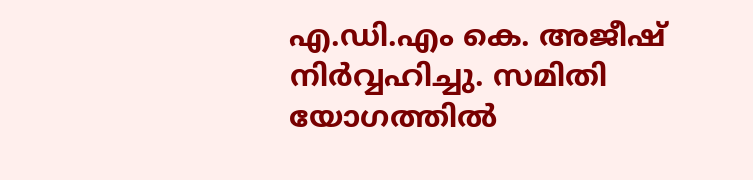എ.ഡി.എം കെ. അജീഷ് നിര്‍വ്വഹിച്ചു. സമിതി യോഗത്തില്‍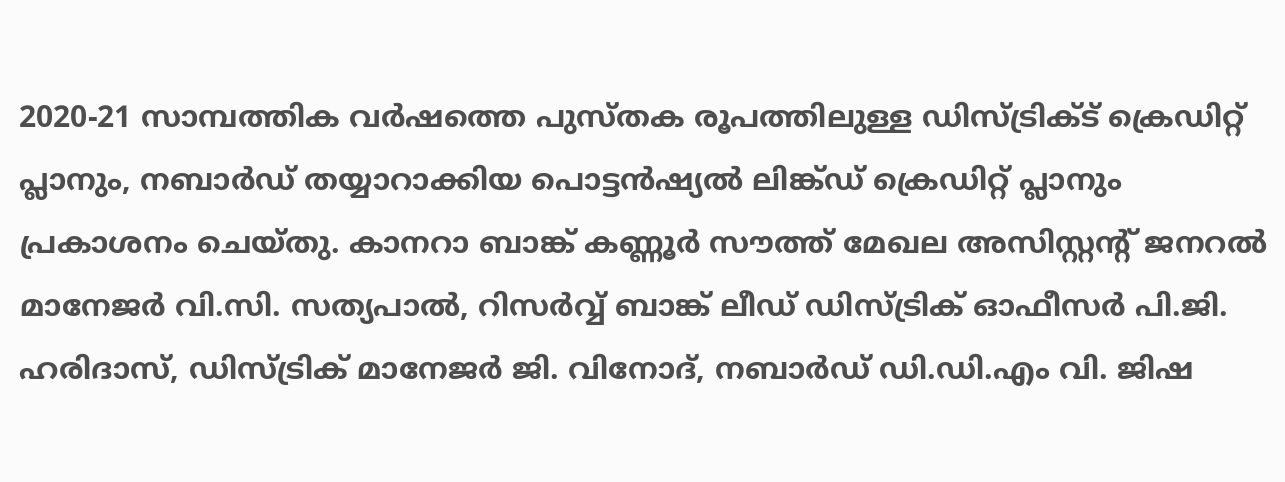2020-21 സാമ്പത്തിക വര്‍ഷത്തെ പുസ്തക രൂപത്തിലുള്ള ഡിസ്ട്രിക്ട് ക്രെഡിറ്റ് പ്ലാനും, നബാര്‍ഡ് തയ്യാറാക്കിയ പൊട്ടന്‍ഷ്യല്‍ ലിങ്ക്ഡ് ക്രെഡിറ്റ് പ്ലാനും പ്രകാശനം ചെയ്തു. കാനറാ ബാങ്ക് കണ്ണൂര്‍ സൗത്ത് മേഖല അസിസ്റ്റന്റ് ജനറല്‍ മാനേജര്‍ വി.സി. സത്യപാല്‍, റിസര്‍വ്വ് ബാങ്ക് ലീഡ് ഡിസ്ട്രിക് ഓഫീസര്‍ പി.ജി. ഹരിദാസ്, ഡിസ്ട്രിക് മാനേജര്‍ ജി. വിനോദ്, നബാര്‍ഡ് ഡി.ഡി.എം വി. ജിഷ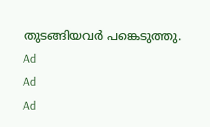തുടങ്ങിയവര്‍ പങ്കെടുത്തു.
Ad
Ad
Ad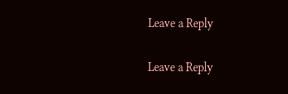Leave a Reply

Leave a Reply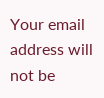Your email address will not be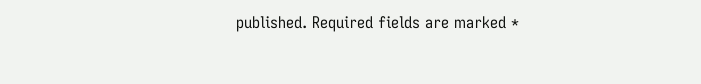published. Required fields are marked *